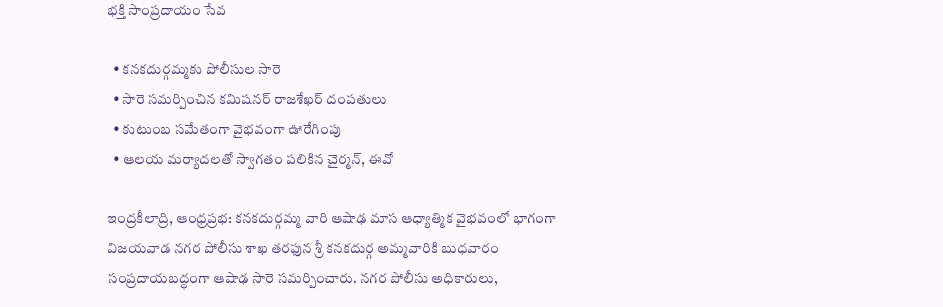భక్తి సాంప్రదాయం సేవ

  • కనకదుర్గమ్మకు పోలీసుల సారె
  • సారె సమర్పించిన కమిషనర్ రాజశేఖర్ దంపతులు
  • కుటుంబ సమేతంగా వైభవంగా ఊరేగింపు
  • ఆలయ మర్యాదలతో స్వాగతం పలికిన చైర్మన్, ఈవో

ఇంద్రకీలాద్రి, ఆంధ్రప్రభ: కనకదుర్గమ్మ వారి ఆషాఢ మాస ఆధ్యాత్మిక వైభవంలో భాగంగా విజయవాడ నగర పోలీసు శాఖ తరఫున శ్రీ కనకదుర్గ అమ్మవారికి బుధవారం సంప్రదాయబద్ధంగా ఆషాఢ సారె సమర్పించారు. నగర పోలీసు అధికారులు,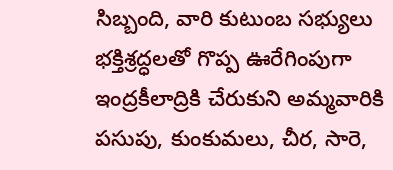సిబ్బంది, వారి కుటుంబ సభ్యులు భక్తిశ్రద్ధలతో గొప్ప ఊరేగింపుగా ఇంద్రకీలాద్రికి చేరుకుని అమ్మవారికి పసుపు, కుంకుమలు, చీర, సారె,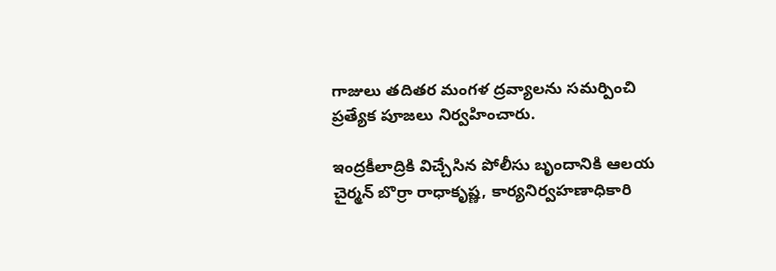గాజులు తదితర మంగళ ద్రవ్యాలను సమర్పించి ప్రత్యేక పూజలు నిర్వహించారు.

ఇంద్రకీలాద్రికి విచ్చేసిన పోలీసు బృందానికి ఆలయ చైర్మన్ బొర్రా రాధాకృష్ణ, కార్యనిర్వహణాధికారి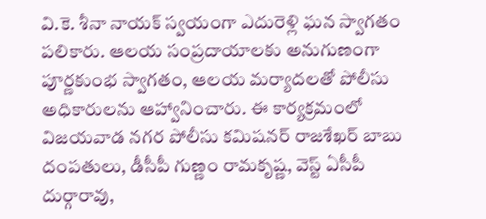వి.కె. శీనా నాయక్ స్వయంగా ఎదురెళ్లి ఘన స్వాగతం పలికారు. ఆలయ సంప్రదాయాలకు అనుగుణంగా పూర్ణకుంభ స్వాగతం, ఆలయ మర్యాదలతో పోలీసు అధికారులను ఆహ్వానించారు. ఈ కార్యక్రమంలో విజయవాడ నగర పోలీసు కమిషనర్ రాజశేఖర్ బాబు దంపతులు, డీసీపీ గుణ్ణం రామకృష్ణ, వెస్ట్ ఏసీపీ దుర్గారావు,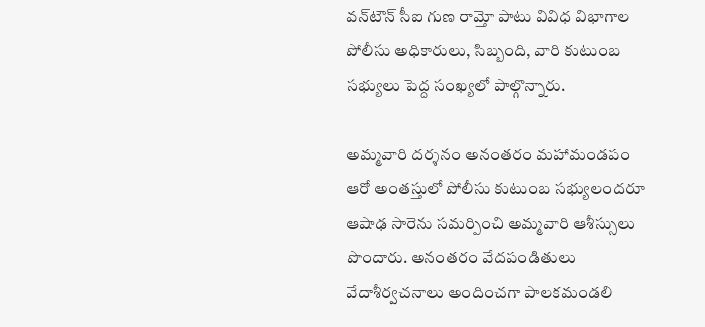వన్‌టౌన్ సీఐ గుణ రామ్తో పాటు వివిధ విభాగాల పోలీసు అధికారులు, సిబ్బంది, వారి కుటుంబ సభ్యులు పెద్ద సంఖ్యలో పాల్గొన్నారు.

అమ్మవారి దర్శనం అనంతరం మహామండపం ఆరో అంతస్తులో పోలీసు కుటుంబ సభ్యులందరూ ఆషాఢ సారెను సమర్పించి అమ్మవారి ఆశీస్సులు పొందారు. అనంతరం వేదపండితులు వేదాశీర్వచనాలు అందించగా పాలకమండలి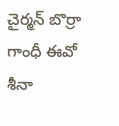చైర్మన్ బొర్రా గాంధీ ఈవో శీనా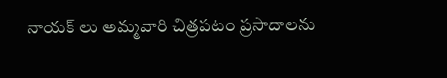నాయక్ లు అమ్మవారి చిత్రపటం ప్రసాదాలను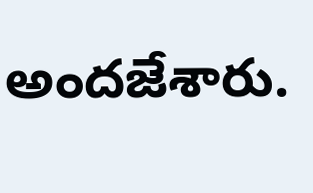అందజేశారు.